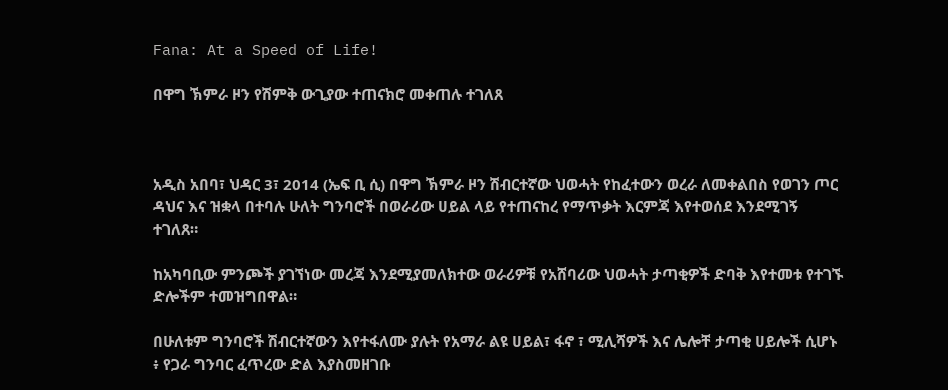Fana: At a Speed of Life!

በዋግ ኽምራ ዞን የሽምቅ ውጊያው ተጠናክሮ መቀጠሉ ተገለጸ



አዲስ አበባ፣ ህዳር 3፣ 2014 (ኤፍ ቢ ሲ) በዋግ ኽምራ ዞን ሽብርተኛው ህወሓት የከፈተውን ወረራ ለመቀልበስ የወገን ጦር ዳህና እና ዝቋላ በተባሉ ሁለት ግንባሮች በወራሪው ሀይል ላይ የተጠናከረ የማጥቃት እርምጃ እየተወሰደ እንደሚገኝ ተገለጸ።

ከአካባቢው ምንጮች ያገኘነው መረጃ እንደሚያመለክተው ወራሪዎቹ የአሸባሪው ህወሓት ታጣቂዎች ድባቅ እየተመቱ የተገኙ ድሎችም ተመዝግበዋል።

በሁለቱም ግንባሮች ሽብርተኛውን እየተፋለሙ ያሉት የአማራ ልዩ ሀይል፣ ፋኖ ፣ ሚሊሻዎች እና ሌሎቸ ታጣቂ ሀይሎች ሲሆኑ ፥ የጋራ ግንባር ፈጥረው ድል እያስመዘገቡ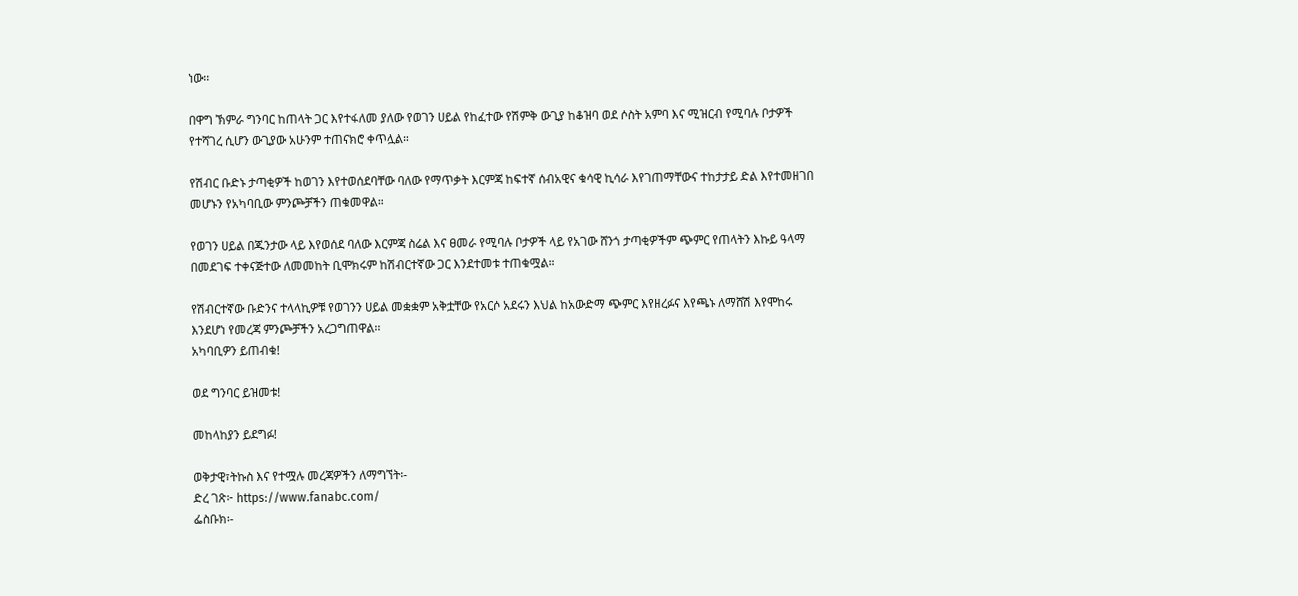ነው፡፡

በዋግ ኽምራ ግንባር ከጠላት ጋር እየተፋለመ ያለው የወገን ሀይል የከፈተው የሽምቅ ውጊያ ከቆዝባ ወደ ሶስት አምባ እና ሚዝርብ የሚባሉ ቦታዎች የተሻገረ ሲሆን ውጊያው አሁንም ተጠናክሮ ቀጥሏል።

የሽብር ቡድኑ ታጣቂዎች ከወገን እየተወሰደባቸው ባለው የማጥቃት እርምጃ ከፍተኛ ሰብአዊና ቁሳዊ ኪሳራ እየገጠማቸውና ተከታታይ ድል እየተመዘገበ መሆኑን የአካባቢው ምንጮቻችን ጠቁመዋል።

የወገን ሀይል በጁንታው ላይ እየወሰደ ባለው እርምጃ ስሬል እና ፀመራ የሚባሉ ቦታዎች ላይ የአገው ሸንጎ ታጣቂዎችም ጭምር የጠላትን እኩይ ዓላማ በመደገፍ ተቀናጅተው ለመመከት ቢሞክሩም ከሽብርተኛው ጋር እንደተመቱ ተጠቁሟል።

የሽብርተኛው ቡድንና ተላላኪዎቹ የወገንን ሀይል መቋቋም አቅቷቸው የአርሶ አደሩን እህል ከአውድማ ጭምር እየዘረፉና እየጫኑ ለማሸሽ እየሞከሩ እንደሆነ የመረጃ ምንጮቻችን አረጋግጠዋል፡፡
አካባቢዎን ይጠብቁ!

ወደ ግንባር ይዝመቱ!

መከላከያን ይደግፉ!

ወቅታዊ፣ትኩስ እና የተሟሉ መረጃዎችን ለማግኘት፡-
ድረ ገጽ፦ https://www.fanabc.com/
ፌስቡክ፡-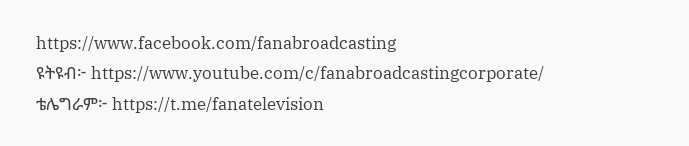https://www.facebook.com/fanabroadcasting
ዩትዩብ፦ https://www.youtube.com/c/fanabroadcastingcorporate/
ቴሌግራም፦ https://t.me/fanatelevision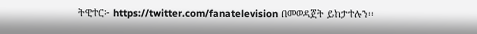ትዊተር፦ https://twitter.com/fanatelevision በመወዳጀት ይከታተሉን፡፡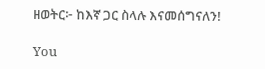ዘወትር፦ ከእኛ ጋር ስላሉ እናመሰግናለን!

You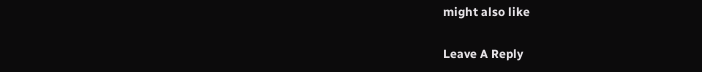might also like

Leave A Reply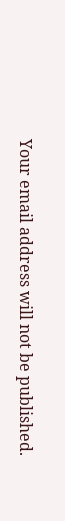Your email address will not be published.